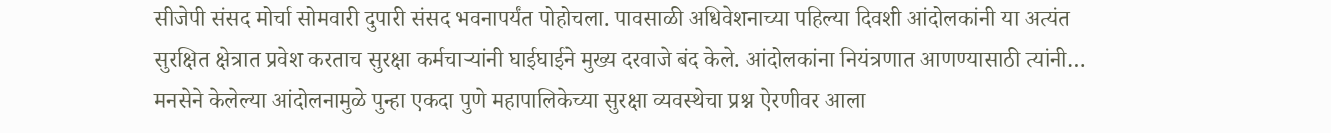सीजेपी संसद मोर्चा सोमवारी दुपारी संसद भवनापर्यंत पोहोचला. पावसाळी अधिवेशनाच्या पहिल्या दिवशी आंदोलकांनी या अत्यंत सुरक्षित क्षेत्रात प्रवेश करताच सुरक्षा कर्मचाऱ्यांनी घाईघाईने मुख्य दरवाजे बंद केले. आंदोलकांना नियंत्रणात आणण्यासाठी त्यांनी…
मनसेने केलेल्या आंदोलनामुळे पुन्हा एकदा पुणे महापालिकेच्या सुरक्षा व्यवस्थेचा प्रश्न ऐरणीवर आला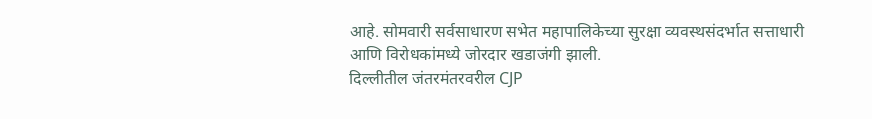आहे. सोमवारी सर्वसाधारण सभेत महापालिकेच्या सुरक्षा व्यवस्थसंदर्भात सत्ताधारी आणि विरोधकांमध्ये जोरदार खडाजंगी झाली.
दिल्लीतील जंतरमंतरवरील CJP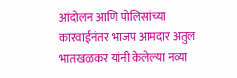आंदोलन आणि पोलिसांच्या कारवाईनंतर भाजप आमदार अतुल भातखळकर यांनी केलेल्या नव्या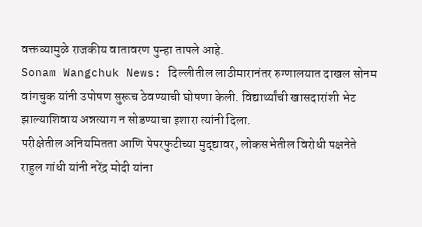वक्तव्यामुळे राजकीय वातावरण पुन्हा तापले आहे.
Sonam Wangchuk News: दिल्लीतील लाठीमारानंतर रुग्णालयात दाखल सोनम वांगचुक यांनी उपोषण सुरूच ठेवण्याची घोषणा केली. विद्यार्थ्यांची खासदारांशी भेट झाल्याशिवाय अन्नत्याग न सोडण्याचा इशारा त्यांनी दिला.
परीक्षेतील अनियमितता आणि पेपरफुटीच्या मुद्द्यावर, लोकसभेतील विरोधी पक्षनेते राहुल गांधी यांनी नरेंद्र मोदी यांना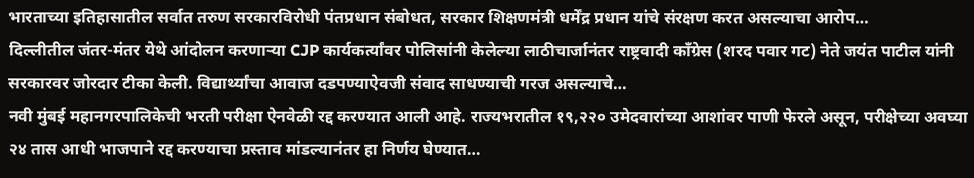भारताच्या इतिहासातील सर्वात तरुण सरकारविरोधी पंतप्रधान संबोधत, सरकार शिक्षणमंत्री धर्मेंद्र प्रधान यांचे संरक्षण करत असल्याचा आरोप…
दिल्लीतील जंतर-मंतर येथे आंदोलन करणाऱ्या CJP कार्यकर्त्यांवर पोलिसांनी केलेल्या लाठीचार्जानंतर राष्ट्रवादी काँग्रेस (शरद पवार गट) नेते जयंत पाटील यांनी सरकारवर जोरदार टीका केली. विद्यार्थ्यांचा आवाज दडपण्याऐवजी संवाद साधण्याची गरज असल्याचे…
नवी मुंबई महानगरपालिकेची भरती परीक्षा ऐनवेळी रद्द करण्यात आली आहे. राज्यभरातील १९,२२० उमेदवारांच्या आशांवर पाणी फेरले असून, परीक्षेच्या अवघ्या २४ तास आधी भाजपाने रद्द करण्याचा प्रस्ताव मांडल्यानंतर हा निर्णय घेण्यात…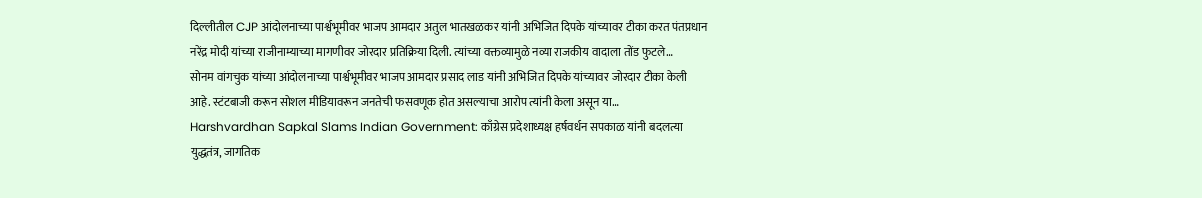दिल्लीतील CJP आंदोलनाच्या पार्श्वभूमीवर भाजप आमदार अतुल भातखळकर यांनी अभिजित दिपके यांच्यावर टीका करत पंतप्रधान नरेंद्र मोदी यांच्या राजीनाम्याच्या मागणीवर जोरदार प्रतिक्रिया दिली. त्यांच्या वक्तव्यामुळे नव्या राजकीय वादाला तोंड फुटले…
सोनम वांगचुक यांच्या आंदोलनाच्या पार्श्वभूमीवर भाजप आमदार प्रसाद लाड यांनी अभिजित दिपके यांच्यावर जोरदार टीका केली आहे. स्टंटबाजी करून सोशल मीडियावरून जनतेची फसवणूक होत असल्याचा आरोप त्यांनी केला असून या…
Harshvardhan Sapkal Slams Indian Government: काँग्रेस प्रदेशाध्यक्ष हर्षवर्धन सपकाळ यांनी बदलत्या युद्धतंत्र, जागतिक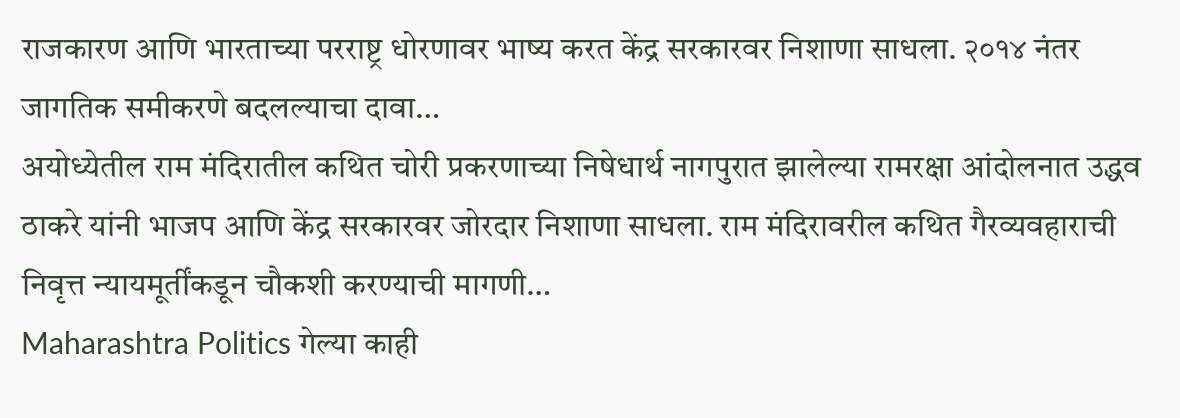राजकारण आणि भारताच्या परराष्ट्र धोरणावर भाष्य करत केंद्र सरकारवर निशाणा साधला. २०१४ नंतर जागतिक समीकरणे बदलल्याचा दावा…
अयोध्येतील राम मंदिरातील कथित चोरी प्रकरणाच्या निषेधार्थ नागपुरात झालेल्या रामरक्षा आंदोलनात उद्धव ठाकरे यांनी भाजप आणि केंद्र सरकारवर जोरदार निशाणा साधला. राम मंदिरावरील कथित गैरव्यवहाराची निवृत्त न्यायमूर्तींकडून चौकशी करण्याची मागणी…
Maharashtra Politics गेल्या काही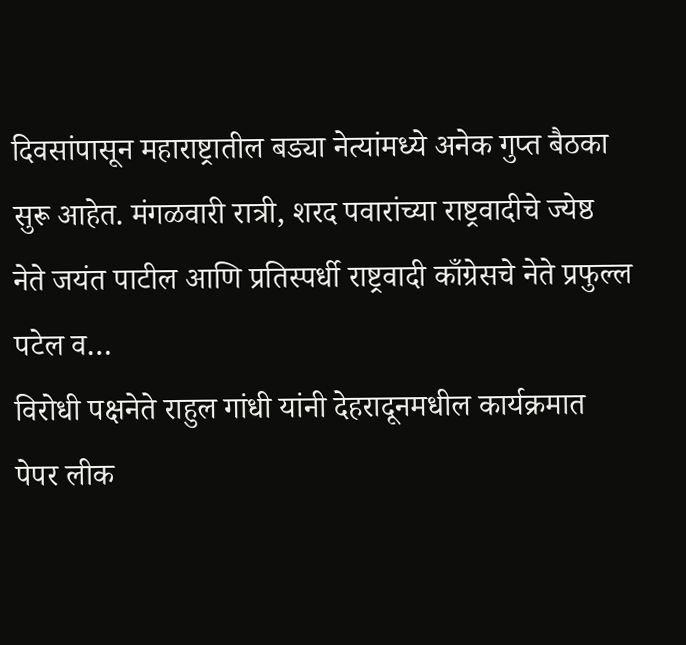दिवसांपासून महाराष्ट्रातील बड्या नेत्यांमध्ये अनेक गुप्त बैठका सुरू आहेत. मंगळवारी रात्री, शरद पवारांच्या राष्ट्रवादीचे ज्येष्ठ नेते जयंत पाटील आणि प्रतिस्पर्धी राष्ट्रवादी काँग्रेसचे नेते प्रफुल्ल पटेल व…
विरोधी पक्षनेते राहुल गांधी यांनी देहरादूनमधील कार्यक्रमात पेपर लीक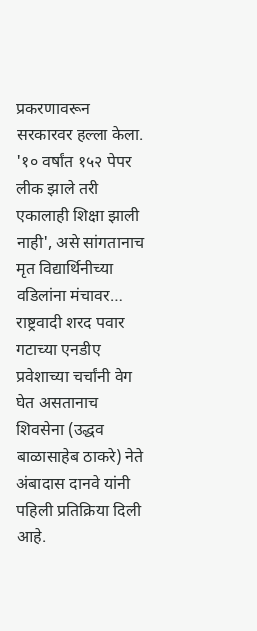प्रकरणावरून सरकारवर हल्ला केला. '१० वर्षांत १५२ पेपर लीक झाले तरी एकालाही शिक्षा झाली नाही', असे सांगतानाच मृत विद्यार्थिनीच्या वडिलांना मंचावर…
राष्ट्रवादी शरद पवार गटाच्या एनडीए प्रवेशाच्या चर्चांनी वेग घेत असतानाच शिवसेना (उद्धव बाळासाहेब ठाकरे) नेते अंबादास दानवे यांनी पहिली प्रतिक्रिया दिली आहे.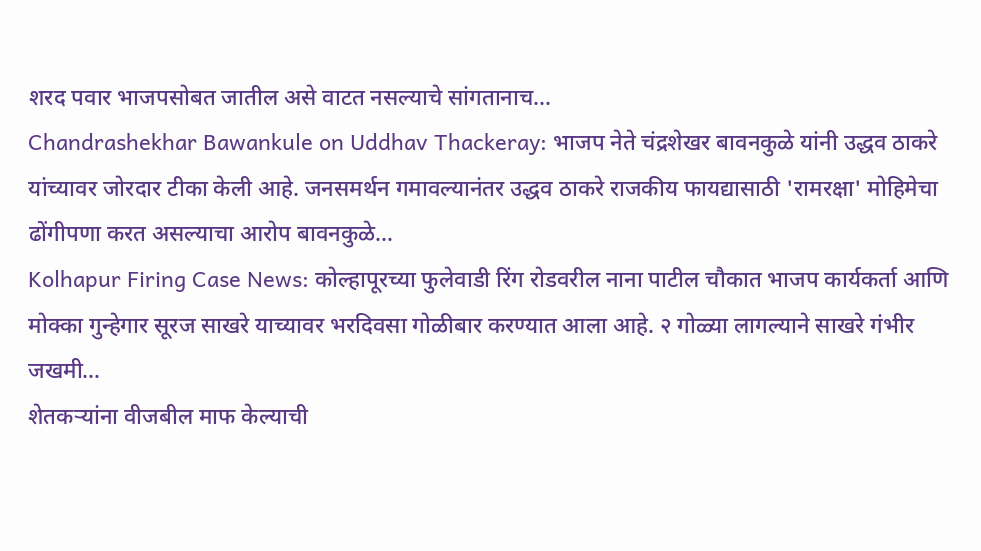शरद पवार भाजपसोबत जातील असे वाटत नसल्याचे सांगतानाच…
Chandrashekhar Bawankule on Uddhav Thackeray: भाजप नेते चंद्रशेखर बावनकुळे यांनी उद्धव ठाकरे यांच्यावर जोरदार टीका केली आहे. जनसमर्थन गमावल्यानंतर उद्धव ठाकरे राजकीय फायद्यासाठी 'रामरक्षा' मोहिमेचा ढोंगीपणा करत असल्याचा आरोप बावनकुळे…
Kolhapur Firing Case News: कोल्हापूरच्या फुलेवाडी रिंग रोडवरील नाना पाटील चौकात भाजप कार्यकर्ता आणि मोक्का गुन्हेगार सूरज साखरे याच्यावर भरदिवसा गोळीबार करण्यात आला आहे. २ गोळ्या लागल्याने साखरे गंभीर जखमी…
शेतकऱ्यांना वीजबील माफ केल्याची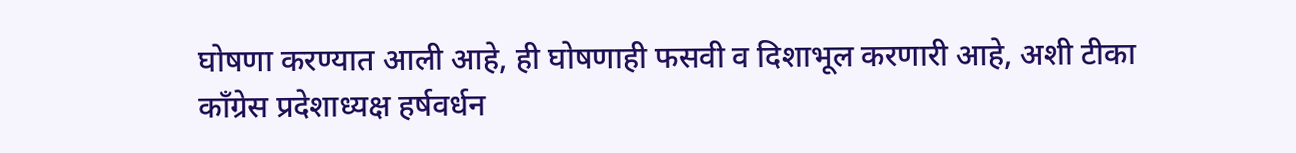घोषणा करण्यात आली आहे, ही घोषणाही फसवी व दिशाभूल करणारी आहे, अशी टीका काँग्रेस प्रदेशाध्यक्ष हर्षवर्धन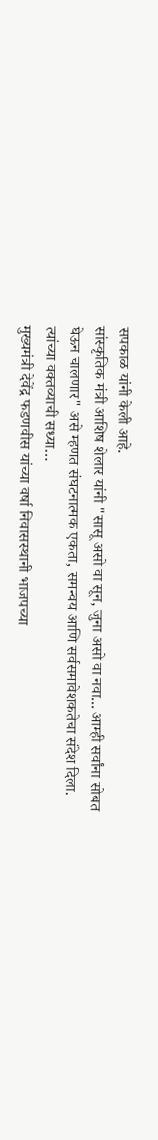सपकाळ यांनी केली आहे.
सांस्कृतिक मंत्री आशिष शेलार यांनी "सासू असो वा सून, जुना असो वा नवा... आम्ही सर्वांना सोबत घेऊन चालणार" असे म्हणत संघटनात्मक एकता, समन्वय आणि सर्वसमावेशकतेचा संदेश दिला. त्यांच्या वक्तव्याची सध्या…
मुख्यमंत्री देवेंद्र फडणवीस यांच्या वर्षा निवासस्थानी भाजपच्या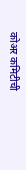कोअर कमिटीची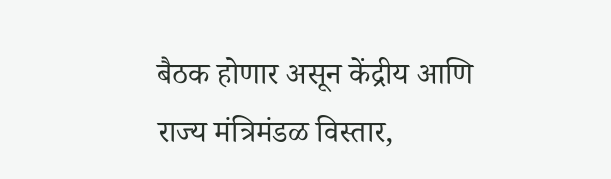बैठक होणार असून केंद्रीय आणि राज्य मंत्रिमंडळ विस्तार,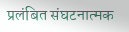प्रलंबित संघटनात्मक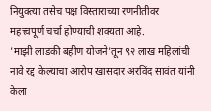नियुक्त्या तसेच पक्ष विस्ताराच्या रणनीतीवर महत्त्वपूर्ण चर्चा होण्याची शक्यता आहे.
'माझी लाडकी बहीण योजने'तून ९२ लाख महिलांची नावे रद्द केल्याचा आरोप खासदार अरविंद सावंत यांनी केला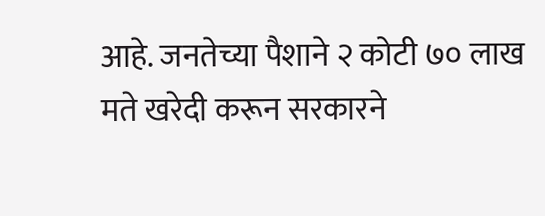आहे. जनतेच्या पैशाने २ कोटी ७० लाख मते खरेदी करून सरकारने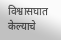विश्वासघात केल्याचे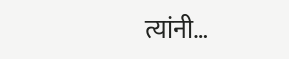त्यांनी…